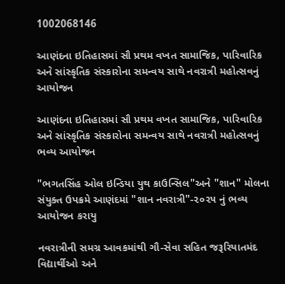1002068146

આણંદના ઇતિહાસમાં સૌ પ્રથમ વખત સામાજિક, પારિવારિક અને સાંસ્કૃતિક સંસ્કારોના સમન્વય સાથે નવરાત્રી મહોત્સવનું આયોજન

આણંદના ઇતિહાસમાં સૌ પ્રથમ વખત સામાજિક, પારિવારિક અને સાંસ્કૃતિક સંસ્કારોના સમન્વય સાથે નવરાત્રી મહોત્સવનું ભવ્ય આયોજન

"ભગતસિંહ ઓલ ઇન્ડિયા યુથ કાઉન્સિલ"અને "શાન" મોલના સંયુક્ત ઉપક્રમે આણંદમાં "શાન નવરાત્રી"-૨૦૨૫ નું ભવ્ય આયોજન કરાયુ

નવરાત્રીની સમગ્ર આવકમાંથી ગૌ-સેવા સહિત જરૂરિયાતમંદ વિદ્યાર્થીઓ અને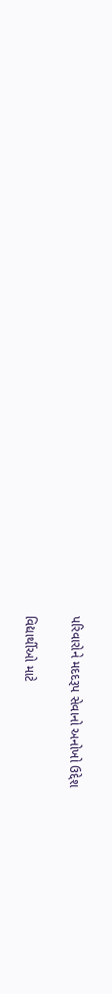પરિવારોને મદદરૂપ સેવાનો અનોખો ઉદ્દેશ

વિદ્યાર્થીઓ માટે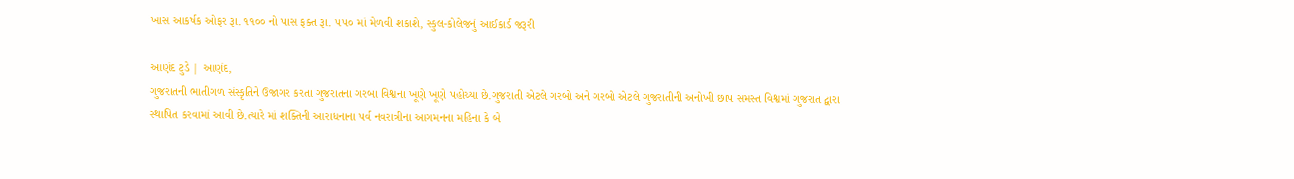ખાસ આકર્ષક ઓફર રૂા. ૧૧૦૦ નો પાસ ફક્ત રૂા. ૫૫૦ માં મેળવી શકાશે, સ્કુલ-કોલેજનું આઈકાર્ડ જરૂરી

આણંદ ટુડે | આણંદ,
ગુજરાતની ભાતીગળ સંસ્કૃતિને ઉજાગર કરતા ગુજરાતના ગરબા વિશ્વના ખૂણે ખૂણે પહોચ્યા છે.ગુજરાતી એટલે ગરબો અને ગરબો એટલે ગુજરાતીની અનોખી છાપ સમસ્ત વિશ્વમાં ગુજરાત દ્વારા સ્થાપિત કરવામાં આવી છે.ત્યારે માં શક્તિની આરાધનાના પર્વ નવરાત્રીના આગમનના મહિના કે બે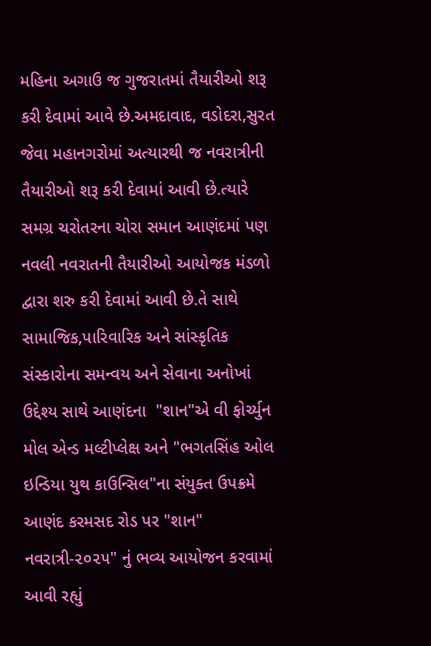મહિના અગાઉ જ ગુજરાતમાં તૈયારીઓ શરૂ કરી દેવામાં આવે છે.અમદાવાદ, વડોદરા,સુરત જેવા મહાનગરોમાં અત્યારથી જ નવરાત્રીની તૈયારીઓ શરૂ કરી દેવામાં આવી છે.ત્યારે સમગ્ર ચરોતરના ચોરા સમાન આણંદમાં પણ નવલી નવરાતની તૈયારીઓ આયોજક મંડળો દ્વારા શરુ કરી દેવામાં આવી છે.તે સાથે સામાજિક,પારિવારિક અને સાંસ્કૃતિક સંસ્કારોના સમન્વય અને સેવાના અનોખાં ઉદ્દેશ્ય સાથે આણંદના  "શાન"એ વી ફોર્ચ્યુન મોલ એન્ડ મલ્ટીપ્લેક્ષ અને "ભગતસિંહ ઓલ ઇન્ડિયા યુથ કાઉન્સિલ"ના સંયુક્ત ઉપક્રમે આણંદ કરમસદ રોડ પર "શાન" નવરાત્રી-૨૦૨૫" નું ભવ્ય આયોજન કરવામાં આવી રહ્યું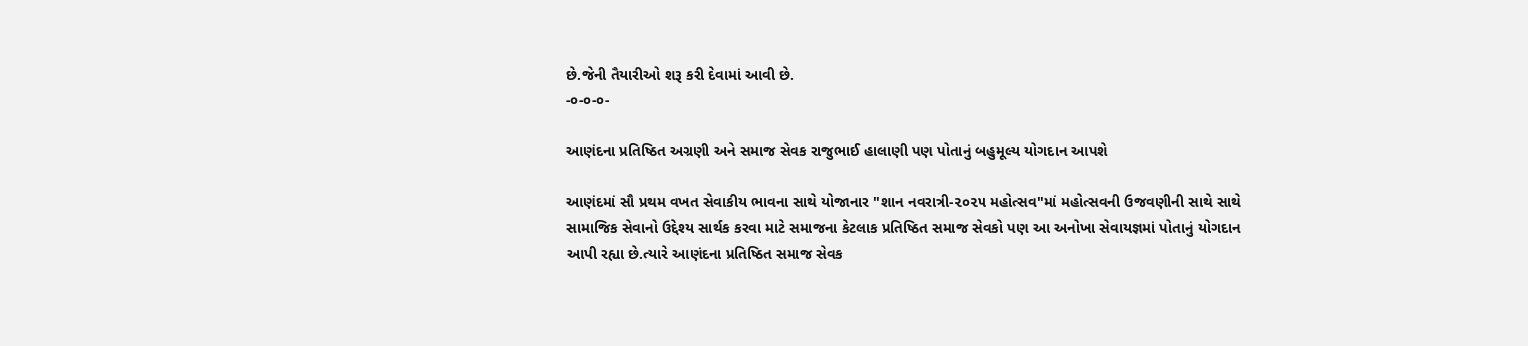છે.જેની તૈયારીઓ શરૂ કરી દેવામાં આવી છે.
-૦-૦-૦-

આણંદના પ્રતિષ્ઠિત અગ્રણી અને સમાજ સેવક રાજુભાઈ હાલાણી પણ પોતાનું બહુમૂલ્ય યોગદાન આપશે

આણંદમાં સૌ પ્રથમ વખત સેવાકીય ભાવના સાથે યોજાનાર "શાન નવરાત્રી-૨૦૨૫ મહોત્સવ"માં મહોત્સવની ઉજવણીની સાથે સાથે સામાજિક સેવાનો ઉદ્દેશ્ય સાર્થક કરવા માટે સમાજના કેટલાક પ્રતિષ્ઠિત સમાજ સેવકો પણ આ અનોખા સેવાયજ્ઞમાં પોતાનું યોગદાન આપી રહ્યા છે.ત્યારે આણંદના પ્રતિષ્ઠિત સમાજ સેવક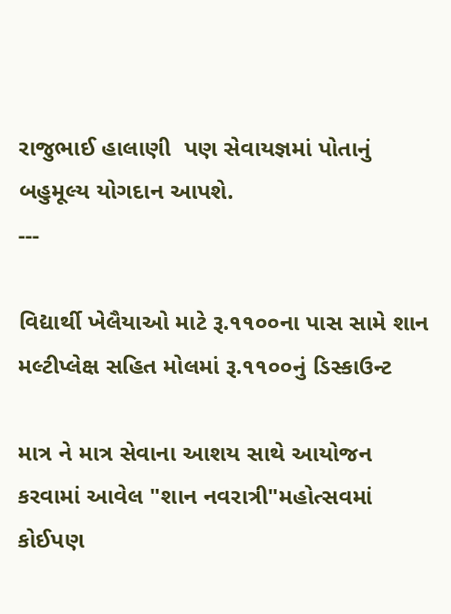રાજુભાઈ હાલાણી  પણ સેવાયજ્ઞમાં પોતાનું બહુમૂલ્ય યોગદાન આપશે.
---

વિદ્યાર્થી ખેલૈયાઓ માટે રૂ.૧૧૦૦ના પાસ સામે શાન મલ્ટીપ્લેક્ષ સહિત મોલમાં રૂ.૧૧૦૦નું ડિસ્કાઉન્ટ

માત્ર ને માત્ર સેવાના આશય સાથે આયોજન કરવામાં આવેલ "શાન નવરાત્રી"મહોત્સવમાં કોઈપણ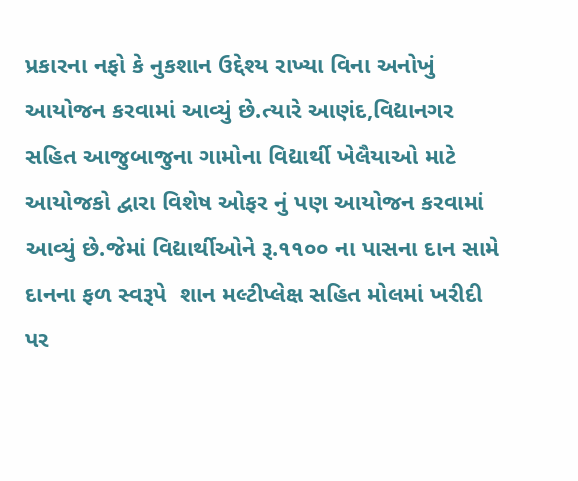પ્રકારના નફો કે નુકશાન ઉદ્દેશ્ય રાખ્યા વિના અનોખું આયોજન કરવામાં આવ્યું છે.ત્યારે આણંદ,વિદ્યાનગર સહિત આજુબાજુના ગામોના વિદ્યાર્થી ખેલૈયાઓ માટે આયોજકો દ્વારા વિશેષ ઓફર નું પણ આયોજન કરવામાં આવ્યું છે.જેમાં વિદ્યાર્થીઓને રૂ.૧૧૦૦ ના પાસના દાન સામે દાનના ફળ સ્વરૂપે  શાન મલ્ટીપ્લેક્ષ સહિત મોલમાં ખરીદી પર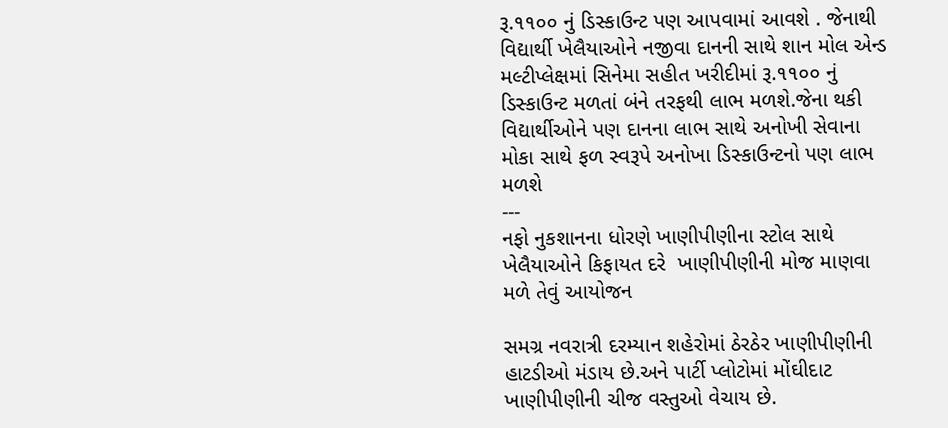રૂ.૧૧૦૦ નું ડિસ્કાઉન્ટ પણ આપવામાં આવશે . જેનાથી વિદ્યાર્થી ખેલૈયાઓને નજીવા દાનની સાથે શાન મોલ એન્ડ મલ્ટીપ્લેક્ષમાં સિનેમા સહીત ખરીદીમાં રૂ.૧૧૦૦ નું ડિસ્કાઉન્ટ મળતાં બંને તરફથી લાભ મળશે.જેના થકી વિદ્યાર્થીઓને પણ દાનના લાભ સાથે અનોખી સેવાના મોકા સાથે ફળ સ્વરૂપે અનોખા ડિસ્કાઉન્ટનો પણ લાભ મળશે
---
નફો નુકશાનના ધોરણે ખાણીપીણીના સ્ટોલ સાથે ખેલૈયાઓને કિફાયત દરે  ખાણીપીણીની મોજ માણવા મળે તેવું આયોજન

સમગ્ર નવરાત્રી દરમ્યાન શહેરોમાં ઠેરઠેર ખાણીપીણીની હાટડીઓ મંડાય છે.અને પાર્ટી પ્લોટોમાં મોંઘીદાટ ખાણીપીણીની ચીજ વસ્તુઓ વેચાય છે.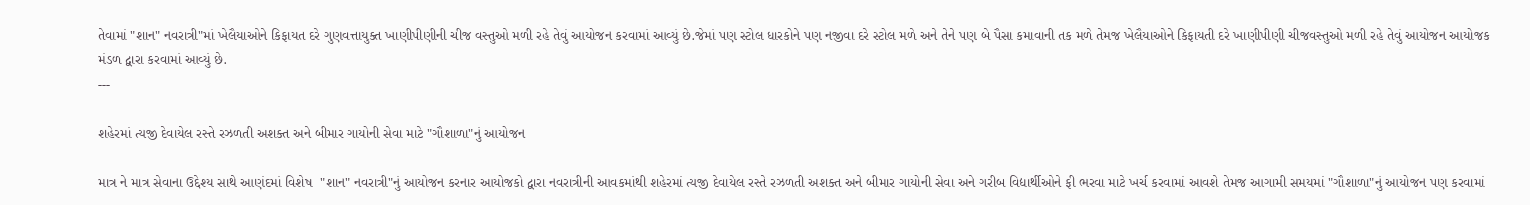તેવામાં "શાન" નવરાત્રી"માં ખેલૈયાઓને કિફાયત દરે ગુણવત્તાયુક્ત ખાણીપીણીની ચીજ વસ્તુઓ મળી રહે તેવું આયોજન કરવામાં આવ્યું છે.જેમાં પણ સ્ટોલ ધારકોને પણ નજીવા દરે સ્ટોલ મળે અને તેને પણ બે પૈસા કમાવાની તક મળે તેમજ ખેલૈયાઓને કિફાયતી દરે ખાણીપીણી ચીજવસ્તુઓ મળી રહે તેવું આયોજન આયોજક મંડળ દ્વારા કરવામાં આવ્યું છે.
---

શહેરમાં ત્યજી દેવાયેલ રસ્તે રઝળતી અશક્ત અને બીમાર ગાયોની સેવા માટે "ગૌશાળા"નું આયોજન

માત્ર ને માત્ર સેવાના ઉદ્દેશ્ય સાથે આણંદમાં વિશેષ  "શાન" નવરાત્રી"નું આયોજન કરનાર આયોજકો દ્વારા નવરાત્રીની આવકમાંથી શહેરમાં ત્યજી દેવાયેલ રસ્તે રઝળતી અશક્ત અને બીમાર ગાયોની સેવા અને ગરીબ વિદ્યાર્થીઓને ફી ભરવા માટે ખર્ચ કરવામાં આવશે તેમજ આગામી સમયમાં "ગૌશાળા"નું આયોજન પણ કરવામાં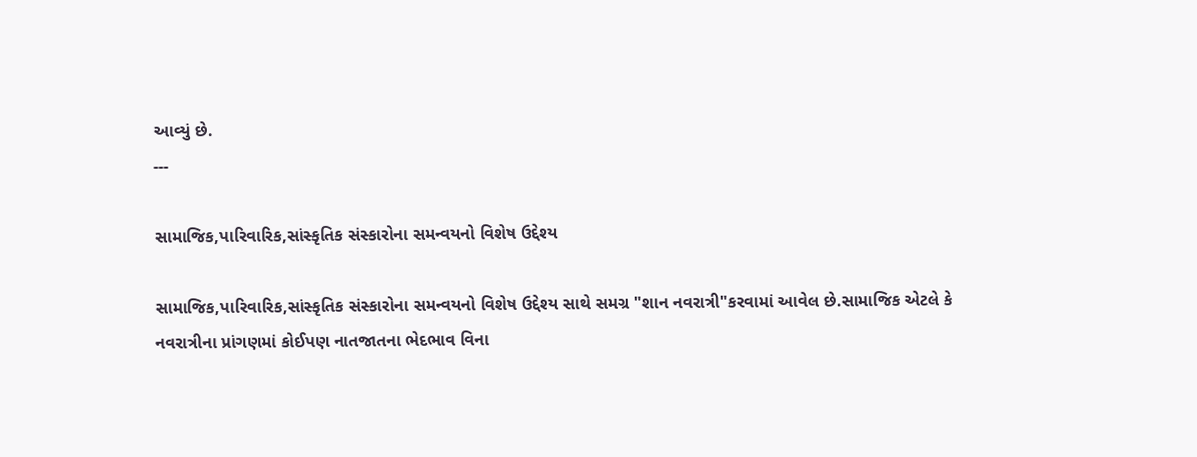આવ્યું છે.
---

સામાજિક,પારિવારિક,સાંસ્કૃતિક સંસ્કારોના સમન્વયનો વિશેષ ઉદ્દેશ્ય

સામાજિક,પારિવારિક,સાંસ્કૃતિક સંસ્કારોના સમન્વયનો વિશેષ ઉદ્દેશ્ય સાથે સમગ્ર "શાન નવરાત્રી"કરવામાં આવેલ છે.સામાજિક એટલે કે નવરાત્રીના પ્રાંગણમાં કોઈપણ નાતજાતના ભેદભાવ વિના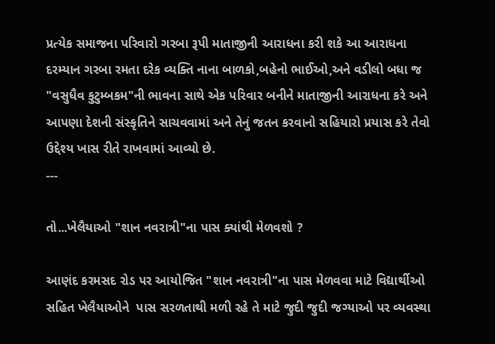પ્રત્યેક સમાજના પરિવારો ગરબા રૂપી માતાજીની આરાધના કરી શકે આ આરાધના દરમ્યાન ગરબા રમતા દરેક વ્યક્તિ નાના બાળકો,બહેનો ભાઈઓ,અને વડીલો બધા જ "વસુધૈવ કુટુમ્બકમ"ની ભાવના સાથે એક પરિવાર બનીને માતાજીની આરાધના કરે અને આપણા દેશની સંસ્કૃતિને સાચવવામાં અને તેનું જતન કરવાનો સહિયારો પ્રયાસ કરે તેવો ઉદ્દેશ્ય ખાસ રીતે રાખવામાં આવ્યો છે.
---

તો...ખેલૈયાઓ "શાન નવરાત્રી"ના પાસ ક્યાંથી મેળવશો ?

આણંદ કરમસદ રોડ પર આયોજિત "શાન નવરાત્રી"ના પાસ મેળવવા માટે વિદ્યાર્થીઓ સહિત ખેલૈયાઓને  પાસ સરળતાથી મળી રહે તે માટે જુદી જુદી જગ્યાઓ પર વ્યવસ્થા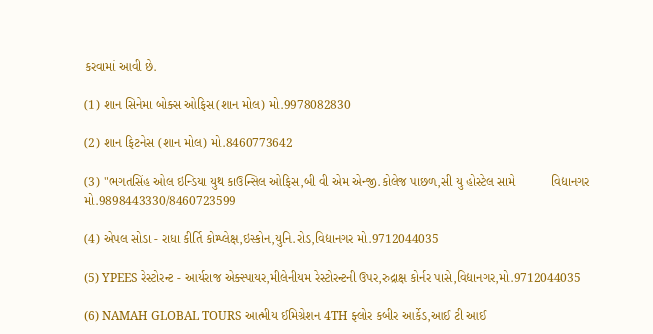કરવામાં આવી છે.

(1) શાન સિનેમા બોક્સ ઓફિસ(શાન મોલ) મો.9978082830

(2) શાન ફિટનેસ (શાન મોલ) મો.8460773642

(3) "ભગતસિંહ ઓલ ઇન્ડિયા યુથ કાઉન્સિલ ઓફિસ,બી વી એમ એન્જી.કોલેજ પાછળ,સી યુ હોસ્ટેલ સામે          વિદ્યાનગર  મો.9898443330/8460723599

(4) એપલ સોડા - રાધા કીર્તિ કોમ્પ્લેક્ષ,ઇસ્કોન,યુનિ.રોડ,વિદ્યાનગર મો.9712044035

(5) YPEES રેસ્ટોરન્ટ - આર્યરાજ એક્સ્પાયર,મીલેનીયમ રેસ્ટોરન્ટની ઉપર,રુદ્રાક્ષ કોર્નર પાસે,વિદ્યાનગર,મો.9712044035

(6) NAMAH GLOBAL TOURS આત્મીય ઈમિગ્રેશન 4TH ફ્લોર કબીર આર્કેડ,આઈ ટી આઈ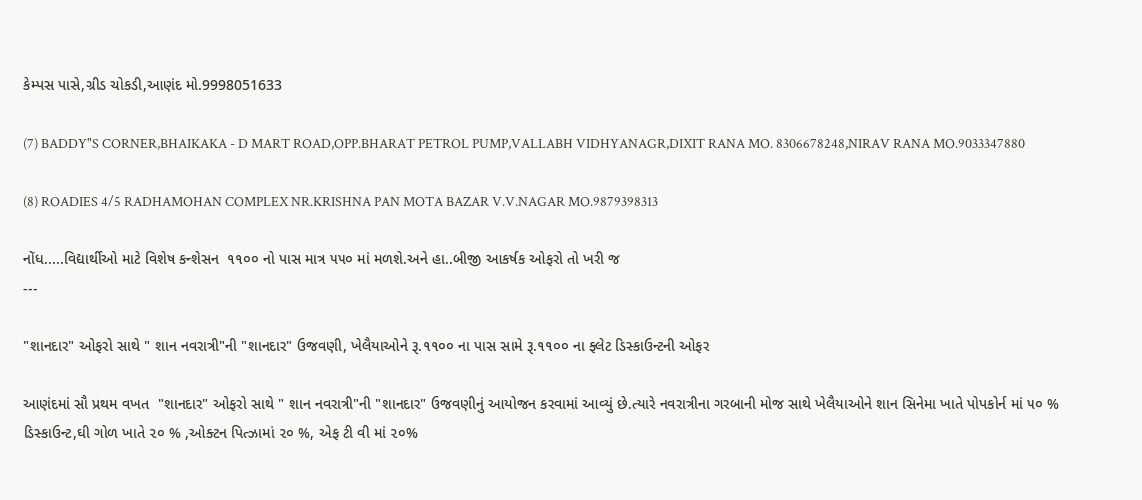કેમ્પસ પાસે,ગ્રીડ ચોકડી,આણંદ મો.9998051633

(7) BADDY"S CORNER,BHAIKAKA - D MART ROAD,OPP.BHARAT PETROL PUMP,VALLABH VIDHYANAGR,DIXIT RANA MO. 8306678248,NIRAV RANA MO.9033347880

(8) ROADIES 4/5 RADHAMOHAN COMPLEX NR.KRISHNA PAN MOTA BAZAR V.V.NAGAR MO.9879398313

નોંધ.....વિદ્યાર્થીઓ માટે વિશેષ કન્શેસન  ૧૧૦૦ નો પાસ માત્ર ૫૫૦ માં મળશે.અને હા..બીજી આકર્ષક ઓફરો તો ખરી જ
---

"શાનદાર" ઓફરો સાથે " શાન નવરાત્રી"ની "શાનદાર" ઉજવણી, ખેલૈયાઓને રૂ.૧૧૦૦ ના પાસ સામે રૂ.૧૧૦૦ ના ફ્લેટ ડિસ્કાઉન્ટની ઓફર

આણંદમાં સૌ પ્રથમ વખત  "શાનદાર" ઓફરો સાથે " શાન નવરાત્રી"ની "શાનદાર" ઉજવણીનું આયોજન કરવામાં આવ્યું છે.ત્યારે નવરાત્રીના ગરબાની મોજ સાથે ખેલૈયાઓને શાન સિનેમા ખાતે પોપકોર્ન માં ૫૦ % ડિસ્કાઉન્ટ,ઘી ગોળ ખાતે ૨૦ % ,ઓક્ટન પિત્ઝામાં ૨૦ %, એફ ટી વી માં ૨૦%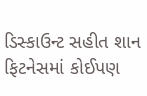ડિસ્કાઉન્ટ સહીત શાન ફિટનેસમાં કોઈપણ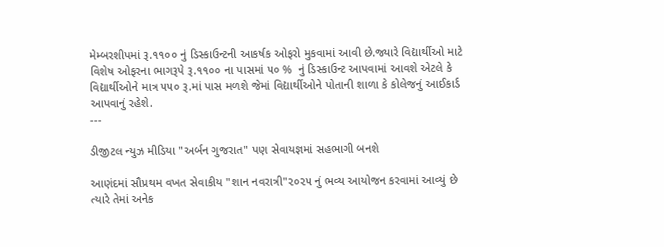મેમ્બરશીપમાં રૂ.૧૧૦૦ નું ડિસ્કાઉન્ટની આકર્ષક ઓફરો મુકવામાં આવી છે.જ્યારે વિદ્યાર્થીઓ માટે વિશેષ ઓફરના ભાગરૂપે રૂ.૧૧૦૦ ના પાસમાં ૫૦ %  નું ડિસ્કાઉન્ટ આપવામાં આવશે એટલે કે વિદ્યાર્થીઓને માત્ર ૫૫૦ રૂ.માં પાસ મળશે જેમાં વિદ્યાર્થીઓને પોતાની શાળા કે કોલેજનું આઈકાર્ડ આપવાનું રહેશે.
---

ડીજીટલ ન્યુઝ મીડિયા "અર્બન ગુજરાત" પણ સેવાયજ્ઞમાં સહભાગી બનશે

આણંદમાં સૌપ્રથમ વખત સેવાકીય "શાન નવરાત્રી"૨૦૨૫ નું ભવ્ય આયોજન કરવામાં આવ્યું છે ત્યારે તેમાં અનેક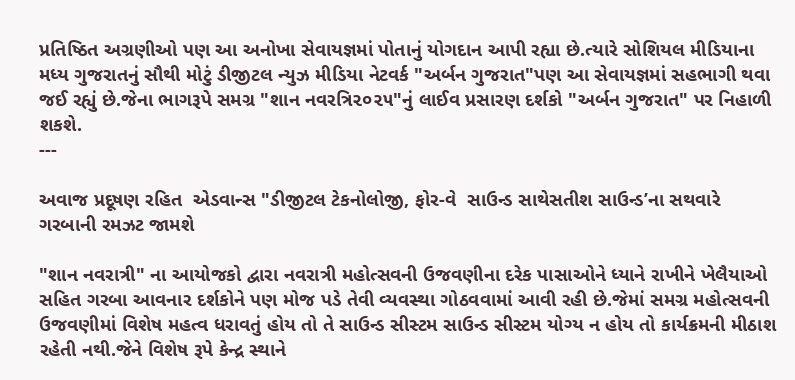પ્રતિષ્ઠિત અગ્રણીઓ પણ આ અનોખા સેવાયજ્ઞમાં પોતાનું યોગદાન આપી રહ્યા છે.ત્યારે સોશિયલ મીડિયાના મધ્ય ગુજરાતનું સૌથી મોટું ડીજીટલ ન્યુઝ મીડિયા નેટવર્ક "અર્બન ગુજરાત"પણ આ સેવાયજ્ઞમાં સહભાગી થવા જઈ રહ્યું છે.જેના ભાગરૂપે સમગ્ર "શાન નવરત્રિ૨૦૨૫"નું લાઈવ પ્રસારણ દર્શકો "અર્બન ગુજરાત" પર નિહાળી શકશે.
---

અવાજ પ્રદૂષણ રહિત  એડવાન્સ "ડીજીટલ ટેકનોલોજી, ફોર-વે  સાઉન્ડ સાથેસતીશ સાઉન્ડ’ના સથવારે  ગરબાની રમઝટ જામશે

"શાન નવરાત્રી" ના આયોજકો દ્વારા નવરાત્રી મહોત્સવની ઉજવણીના દરેક પાસાઓને ધ્યાને રાખીને ખેલૈયાઓ સહિત ગરબા આવનાર દર્શકોને પણ મોજ પડે તેવી વ્યવસ્થા ગોઠવવામાં આવી રહી છે.જેમાં સમગ્ર મહોત્સવની ઉજવણીમાં વિશેષ મહત્વ ધરાવતું હોય તો તે સાઉન્ડ સીસ્ટમ સાઉન્ડ સીસ્ટમ યોગ્ય ન હોય તો કાર્યક્રમની મીઠાશ રહેતી નથી.જેને વિશેષ રૂપે કેન્દ્ર સ્થાને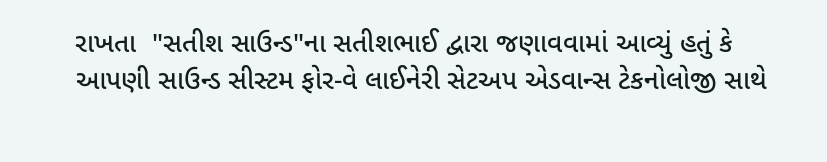રાખતા  "સતીશ સાઉન્ડ"ના સતીશભાઈ દ્વારા જણાવવામાં આવ્યું હતું કે આપણી સાઉન્ડ સીસ્ટમ ફોર-વે લાઈનેરી સેટઅપ એડવાન્સ ટેકનોલોજી સાથે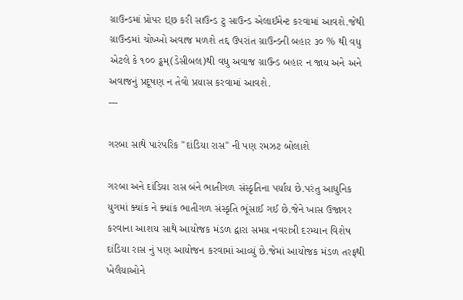ગ્રાઉન્ડમાં પ્રોપર ઇ્છ કરી સાઉન્ડ ટુ સાઉન્ડ એલાઈમેન્ટ કરવામાં આવશે.જેથી ગ્રાઉન્ડમાં ચોખ્ખો અવાજ મળશે તદ્દ ઉપરાંત ગ્રાઉન્ડની બહાર ૩૦ % થી વધુ એટલે કે ૧૦૦ ડ્ઢમ્(ડેસીબલ)થી વધુ અવાજ ગ્રાઉન્ડ બહાર ન જાય અને અને અવાજનું પ્રદૂષણ ન તેવો પ્રયાસ કરવામાં આવશે.
---

ગરબા સાથે પારંપરિક "દાંડિયા રાસ" ની પણ રમઝટ બોલાશે

ગરબા અને દાંડિયા રાસ બંને ભાતીગળ સંસ્કૃતિના પર્યાય છે.પરંતુ આધુનિક યુગમાં ક્યાંક ને ક્યાંક ભાતીગળ સંસ્કૃતિ ભૂંસાઈ ગઈ છે.જેને ખાસ ઉજાગર કરવાના આશય સાથે આયોજક મંડળ દ્વારા સમગ્ર નવરાત્રી દરમ્યાન વિશેષ દાંડિયા રાસ નું પણ આયોજન કરવામાં આવ્યું છે.જેમાં આયોજક મંડળ તરફથી ખેલૈયાઓને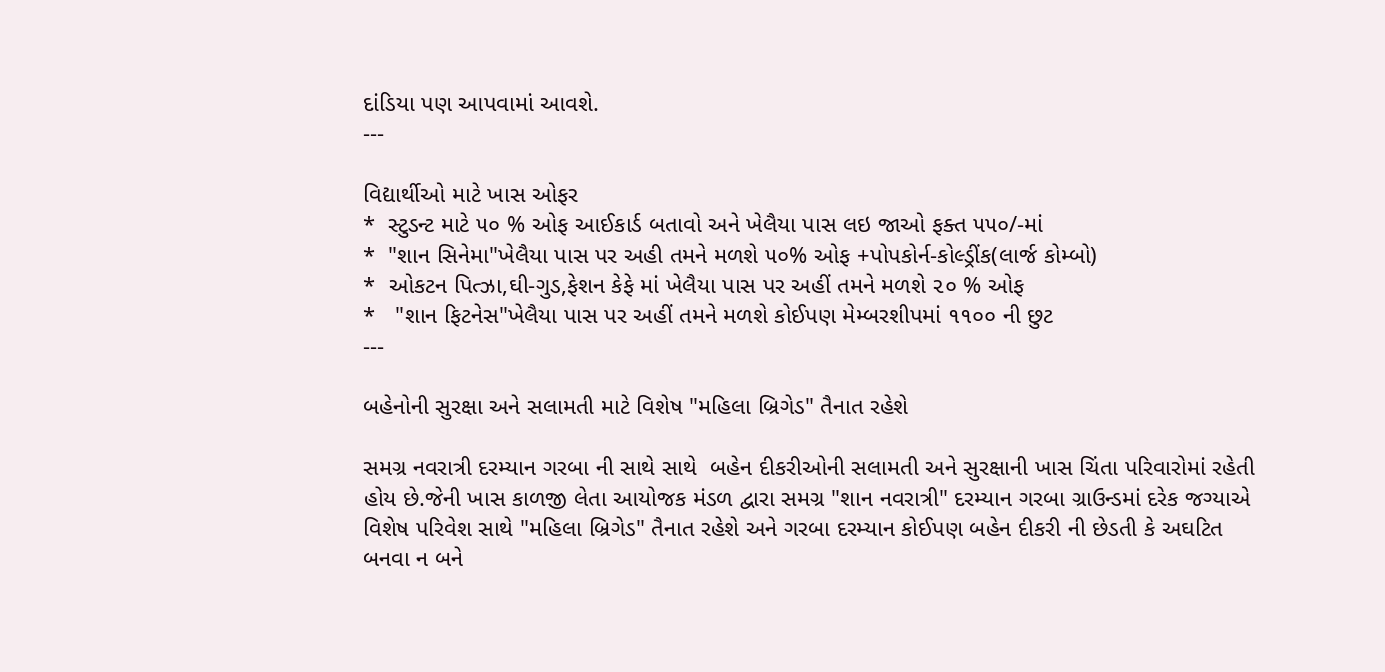દાંડિયા પણ આપવામાં આવશે.
---

વિદ્યાર્થીઓ માટે ખાસ ઓફર
*  સ્ટુડન્ટ માટે ૫૦ % ઓફ આઈકાર્ડ બતાવો અને ખેલૈયા પાસ લઇ જાઓ ફક્ત ૫૫૦/-માં
*  "શાન સિનેમા"ખેલૈયા પાસ પર અહી તમને મળશે ૫૦% ઓફ +પોપકોર્ન-કોલ્ડ્રીંક(લાર્જ કોમ્બો)
*  ઓકટન પિત્ઝા,ઘી-ગુડ,ફેશન કેફે માં ખેલૈયા પાસ પર અહીં તમને મળશે ૨૦ % ઓફ
*   "શાન ફિટનેસ"ખેલૈયા પાસ પર અહીં તમને મળશે કોઈપણ મેમ્બરશીપમાં ૧૧૦૦ ની છુટ
---

બહેનોની સુરક્ષા અને સલામતી માટે વિશેષ "મહિલા બ્રિગેડ" તૈનાત રહેશે

સમગ્ર નવરાત્રી દરમ્યાન ગરબા ની સાથે સાથે  બહેન દીકરીઓની સલામતી અને સુરક્ષાની ખાસ ચિંતા પરિવારોમાં રહેતી હોય છે.જેની ખાસ કાળજી લેતા આયોજક મંડળ દ્વારા સમગ્ર "શાન નવરાત્રી" દરમ્યાન ગરબા ગ્રાઉન્ડમાં દરેક જગ્યાએ વિશેષ પરિવેશ સાથે "મહિલા બ્રિગેડ" તૈનાત રહેશે અને ગરબા દરમ્યાન કોઈપણ બહેન દીકરી ની છેડતી કે અઘટિત બનવા ન બને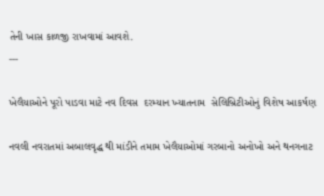તેની ખાસ કાળજી રાખવામાં આવશે.
---

ખેલૈયાઓને પૂરો પાડવા માટે નવ દિવસ  દરમ્યાન ખ્યાતનામ  સેલિબ્રિટીઓનું વિશેષ આકર્ષણ

નવલી નવરાતમાં અબાલવૃદ્ધ થી માંડીને તમામ ખેલૈયાઓમાં ગરબાનો અનોખો અને થનગનાટ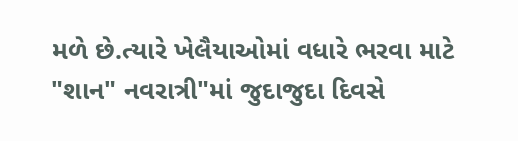મળે છે.ત્યારે ખેલૈયાઓમાં વધારે ભરવા માટે  "શાન" નવરાત્રી"માં જુદાજુદા દિવસે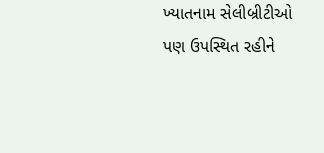ખ્યાતનામ સેલીબ્રીટીઓ પણ ઉપસ્થિત રહીને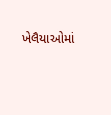ખેલૈયાઓમાં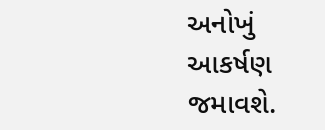અનોખું આકર્ષણ જમાવશે.